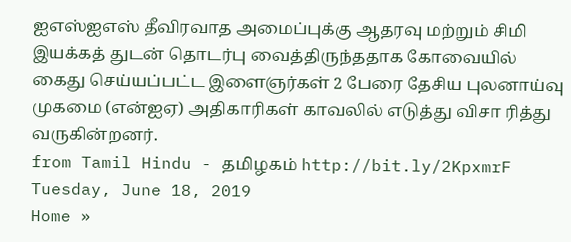ஐஎஸ்ஐஎஸ் தீவிரவாத அமைப்புக்கு ஆதரவு மற்றும் சிமி இயக்கத் துடன் தொடர்பு வைத்திருந்ததாக கோவையில் கைது செய்யப்பட்ட இளைஞர்கள் 2 பேரை தேசிய புலனாய்வு முகமை (என்ஐஏ) அதிகாரிகள் காவலில் எடுத்து விசா ரித்து வருகின்றனர்.
from Tamil Hindu - தமிழகம் http://bit.ly/2KpxmrF
Tuesday, June 18, 2019
Home »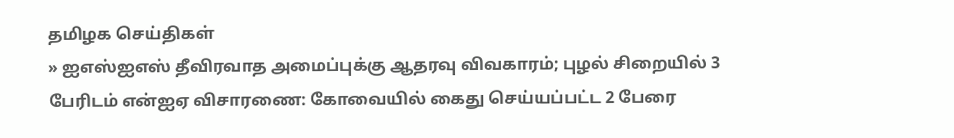தமிழக செய்திகள்
» ஐஎஸ்ஐஎஸ் தீவிரவாத அமைப்புக்கு ஆதரவு விவகாரம்; புழல் சிறையில் 3 பேரிடம் என்ஐஏ விசாரணை: கோவையில் கைது செய்யப்பட்ட 2 பேரை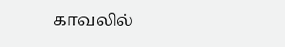காவலில்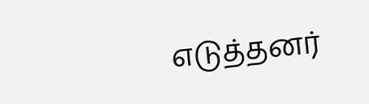எடுத்தனர்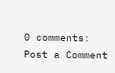0 comments:
Post a Comment